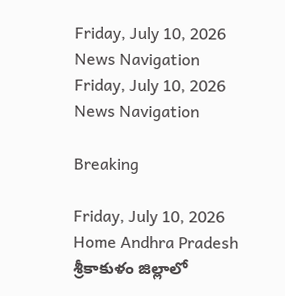Friday, July 10, 2026
News Navigation
Friday, July 10, 2026
News Navigation

Breaking

Friday, July 10, 2026
Home Andhra Pradesh శ్రీకాకుళం జిల్లాలో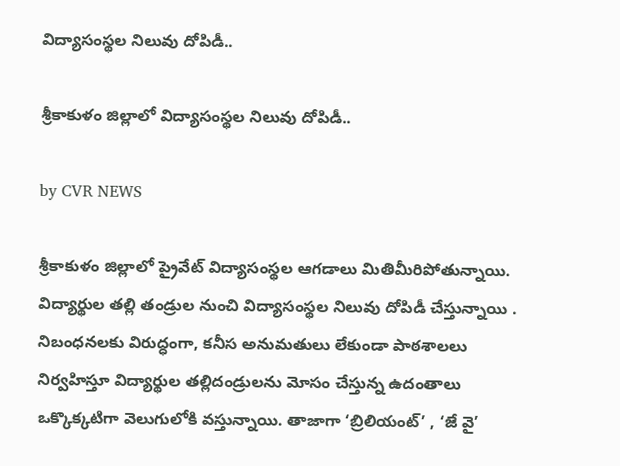విద్యాసంస్థల నిలువు దోపిడీ..

శ్రీకాకుళం జిల్లాలో విద్యాసంస్థల నిలువు దోపిడీ..

by CVR NEWS

శ్రీకాకుళం జిల్లాలో ప్రైవేట్ విద్యాసంస్థల ఆగడాలు మితిమీరిపోతున్నాయి. విద్యార్థుల తల్లి తండ్రుల నుంచి విద్యాసంస్థల నిలువు దోపిడీ చేస్తున్నాయి . నిబంధనలకు విరుద్ధంగా, కనీస అనుమతులు లేకుండా పాఠశాలలు నిర్వహిస్తూ విద్యార్థుల తల్లిదండ్రులను మోసం చేస్తున్న ఉదంతాలు ఒక్కొక్కటిగా వెలుగులోకి వస్తున్నాయి. తాజాగా ‘బ్రిలియంట్’ , ‘జే వై’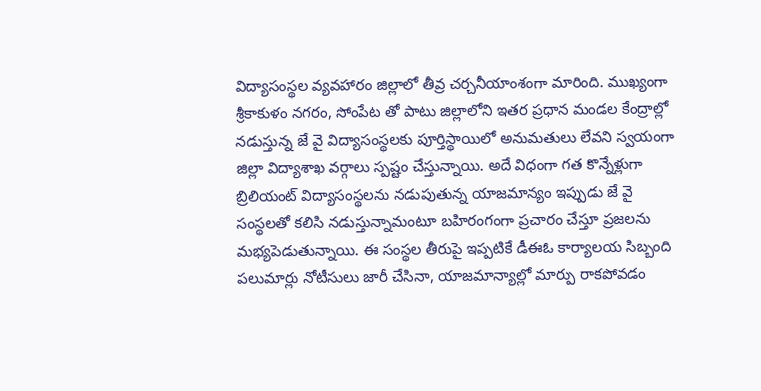విద్యాసంస్థల వ్యవహారం జిల్లాలో తీవ్ర చర్చనీయాంశంగా మారింది. ముఖ్యంగా శ్రీకాకుళం నగరం, సోంపేట తో పాటు జిల్లాలోని ఇతర ప్రధాన మండల కేంద్రాల్లో నడుస్తున్న జే వై విద్యాసంస్థలకు పూర్తిస్థాయిలో అనుమతులు లేవని స్వయంగా జిల్లా విద్యాశాఖ వర్గాలు స్పష్టం చేస్తున్నాయి. అదే విధంగా గత కొన్నేళ్లుగా బ్రిలియంట్ విద్యాసంస్థలను నడుపుతున్న యాజమాన్యం ఇప్పుడు జే వై సంస్థలతో కలిసి నడుస్తున్నామంటూ బహిరంగంగా ప్రచారం చేస్తూ ప్రజలను మభ్యపెడుతున్నాయి. ఈ సంస్థల తీరుపై ఇప్పటికే డీఈఓ కార్యాలయ సిబ్బంది పలుమార్లు నోటీసులు జారీ చేసినా, యాజమాన్యాల్లో మార్పు రాకపోవడం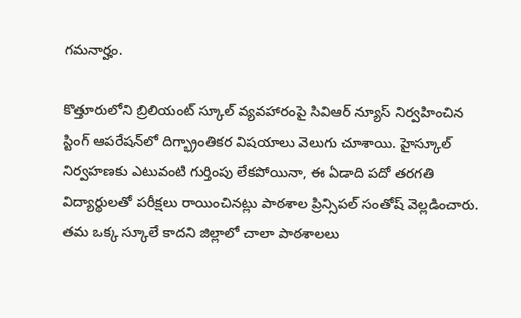గమనార్హం.

కొత్తూరులోని బ్రిలియంట్ స్కూల్ వ్యవహారంపై సివిఆర్ న్యూస్ నిర్వహించిన స్టింగ్ ఆపరేషన్‌లో దిగ్భ్రాంతికర విషయాలు వెలుగు చూశాయి. హైస్కూల్ నిర్వహణకు ఎటువంటి గుర్తింపు లేకపోయినా, ఈ ఏడాది పదో తరగతి విద్యార్థులతో పరీక్షలు రాయించినట్లు పాఠశాల ప్రిన్సిపల్ సంతోష్ వెల్లడించారు. తమ ఒక్క స్కూలే కాదని జిల్లాలో చాలా పాఠశాలలు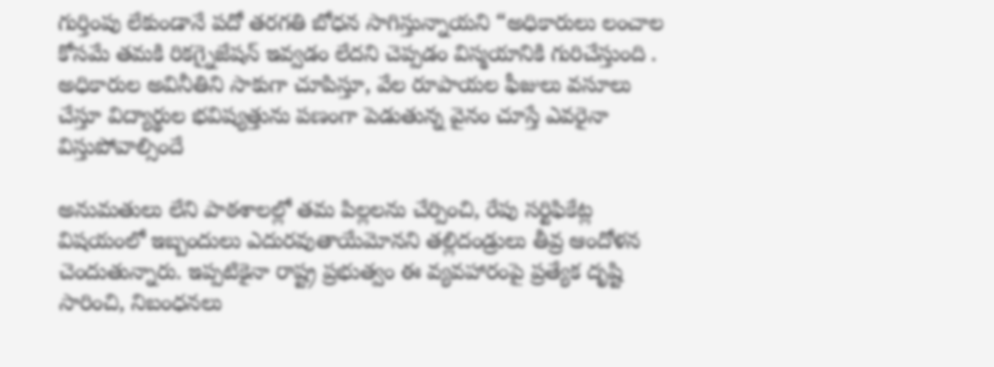గుర్తింపు లేకుండానే పదో తరగతి బోధన సాగిస్తున్నాయని “అధికారులు లంచాల కోసమే తమకి రికగ్నైజేషన్ ఇవ్వడం లేదని చెప్పడం విస్మయానికి గురిచేస్తుంది . అధికారుల అవినీతిని సాకుగా చూపిస్తూ, వేల రూపాయల ఫీజులు వసూలు చేస్తూ విద్యార్థుల భవిష్యత్తును పణంగా పెడుతున్న వైనం చూస్తే ఎవరైనా విస్తుపోవాల్సిందే

అనుమతులు లేని పాఠశాలల్లో తమ పిల్లలను చేర్పించి, రేపు సర్టిఫికేట్ల విషయంలో ఇబ్బందులు ఎదురవుతాయేమోనని తల్లిదండ్రులు తీవ్ర ఆందోళన చెందుతున్నారు. ఇప్పటికైనా రాష్ట్ర ప్రభుత్వం ఈ వ్యవహారంపై ప్రత్యేక దృష్టి సారించి, నిబంధనలు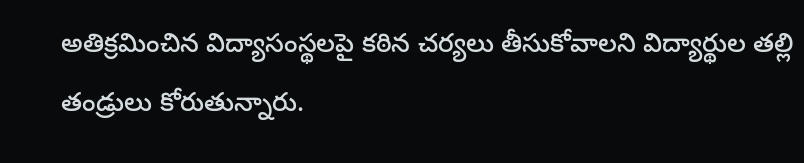అతిక్రమించిన విద్యాసంస్థలపై కఠిన చర్యలు తీసుకోవాలని విద్యార్థుల తల్లి తండ్రులు కోరుతున్నారు.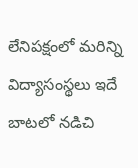లేనిపక్షంలో మరిన్ని విద్యాసంస్థలు ఇదే బాటలో నడిచి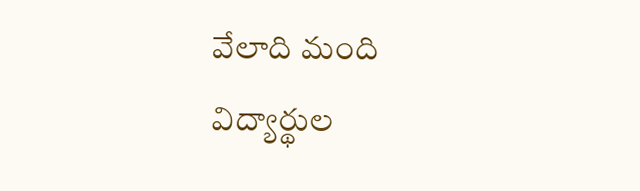వేలాది మంది విద్యార్థుల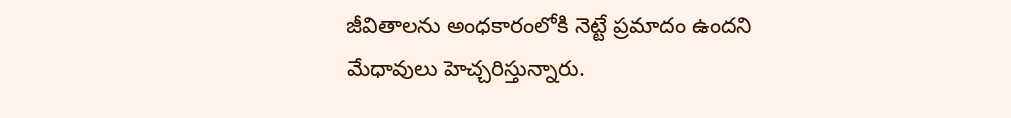జీవితాలను అంధకారంలోకి నెట్టే ప్రమాదం ఉందని మేధావులు హెచ్చరిస్తున్నారు.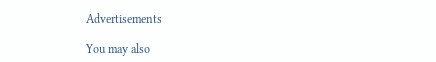Advertisements

You may also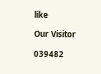like

Our Visitor

039482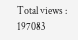Total views : 197083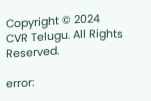Copyright © 2024 CVR Telugu. All Rights Reserved.

error: